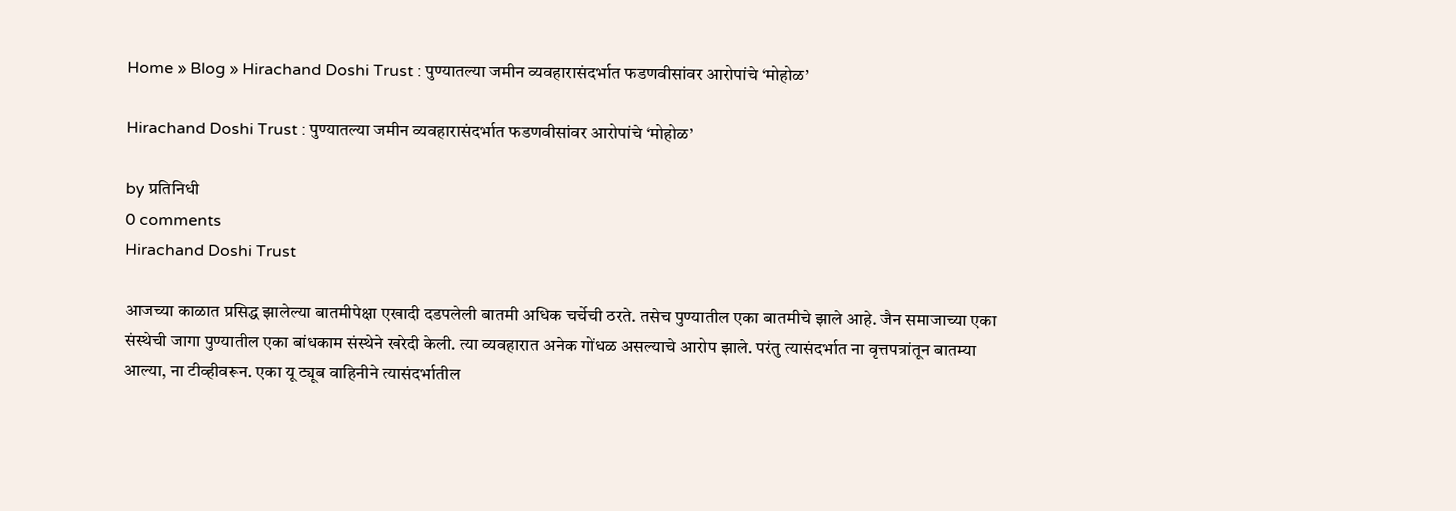Home » Blog » Hirachand Doshi Trust : पुण्यातल्या जमीन व्यवहारासंदर्भात फडणवीसांवर आरोपांचे ‘मोहोळ’

Hirachand Doshi Trust : पुण्यातल्या जमीन व्यवहारासंदर्भात फडणवीसांवर आरोपांचे ‘मोहोळ’

by प्रतिनिधी
0 comments
Hirachand Doshi Trust

आजच्या काळात प्रसिद्ध झालेल्या बातमीपेक्षा एखादी दडपलेली बातमी अधिक चर्चेची ठरते. तसेच पुण्यातील एका बातमीचे झाले आहे. जैन समाजाच्या एका संस्थेची जागा पुण्यातील एका बांधकाम संस्थेने खरेदी केली. त्या व्यवहारात अनेक गोंधळ असल्याचे आरोप झाले. परंतु त्यासंदर्भात ना वृत्तपत्रांतून बातम्या आल्या, ना टीव्हीवरून. एका यू ट्यूब वाहिनीने त्यासंदर्भातील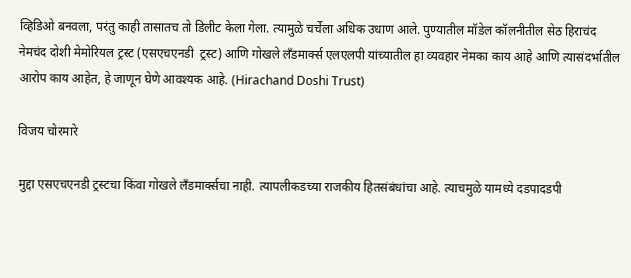व्हिडिओ बनवला, परंतु काही तासातच तो डिलीट केला गेला. त्यामुळे चर्चेला अधिक उधाण आले. पुण्यातील मॉडेल कॉलनीतील सेठ हिराचंद नेमचंद दोशी मेमोरियल ट्रस्ट (एसएचएनडी  ट्रस्ट) आणि गोखले लँडमार्क्स एलएलपी यांच्यातील हा व्यवहार नेमका काय आहे आणि त्यासंदर्भातील आरोप काय आहेत, हे जाणून घेणे आवश्यक आहे. (Hirachand Doshi Trust)

विजय चोरमारे

मुद्दा एसएचएनडी ट्रस्टचा किंवा गोखले लँडमार्क्सचा नाही. त्यापलीकडच्या राजकीय हितसंबंधांचा आहे. त्याचमुळे यामध्ये दडपादडपी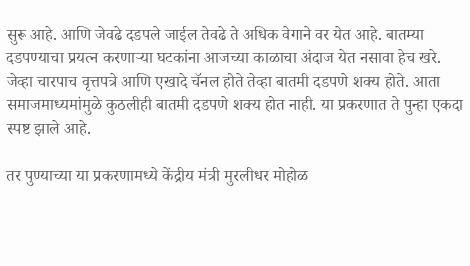सुरू आहे. आणि जेवढे दडपले जाईल तेवढे ते अधिक वेगाने वर येत आहे. बातम्या दडपण्याचा प्रयत्न करणाऱ्या घटकांना आजच्या काळाचा अंदाज येत नसावा हेच खरे. जेव्हा चारपाच वृत्तपत्रे आणि एखादे चॅनल होते तेव्हा बातमी दडपणे शक्य होते. आता समाजमाध्यमांमुळे कुठलीही बातमी दडपणे शक्य होत नाही. या प्रकरणात ते पुन्हा एकदा स्पष्ट झाले आहे.

तर पुण्याच्या या प्रकरणामध्ये केंद्रीय मंत्री मुरलीधर मोहोळ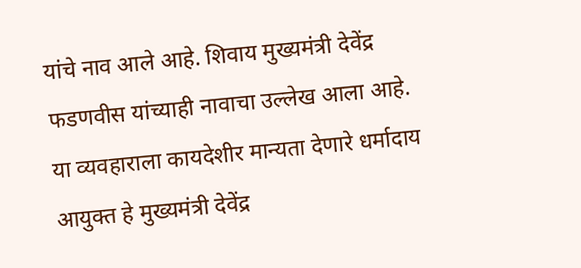यांचे नाव आले आहे. शिवाय मुख्यमंत्री देवेंद्र फडणवीस यांच्याही नावाचा उल्लेख आला आहे. या व्यवहाराला कायदेशीर मान्यता देणारे धर्मादाय आयुक्त हे मुख्यमंत्री देवेंद्र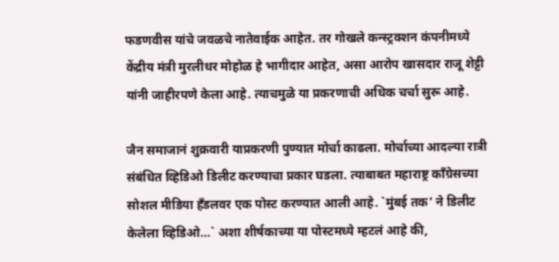फडणवीस यांचे जवळचे नातेवाईक आहेत. तर गोखले कन्स्ट्रक्शन कंपनीमध्ये केंद्रीय मंत्री मुरलीधर मोहोळ हे भागीदार आहेत, असा आरोप खासदार राजू शेट्टी यांनी जाहीरपणे केला आहे. त्याचमुळे या प्रकरणाची अधिक चर्चा सुरू आहे.

जैन समाजानं शुक्रवारी याप्रकरणी पुण्यात मोर्चा काढला. मोर्चाच्या आदल्या रात्री संबंधित व्हिडिओ डिलीट करण्याचा प्रकार घडला. त्याबाबत महाराष्ट्र काँग्रेसच्या सोशल मीडिया हँडलवर एक पोस्ट करण्यात आली आहे. `मुंबई तक’ ने डिलीट केलेला व्हिडिओ…` अशा शीर्षकाच्या या पोस्टमध्ये म्हटलं आहे की,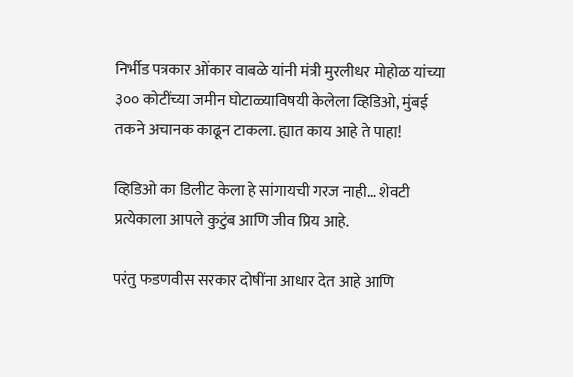निर्भीड पत्रकार ओंकार वाबळे यांनी मंत्री मुरलीधर मोहोळ यांच्या ३०० कोटींच्या जमीन घोटाळ्याविषयी केलेला व्हिडिओ, मुंबई तकने अचानक काढून टाकला. ह्यात काय आहे ते पाहा!

व्हिडिओ का डिलीट केला हे सांगायची गरज नाही… शेवटी प्रत्येकाला आपले कुटुंब आणि जीव प्रिय आहे.

परंतु फडणवीस सरकार दोषींना आधार देत आहे आणि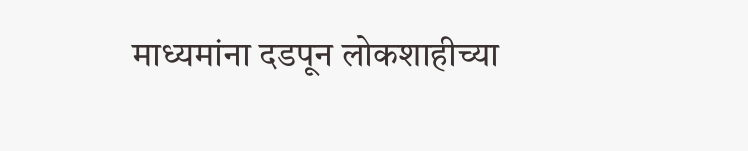माध्यमांना दडपून लोकशाहीच्या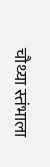चौथ्या स्तंभाला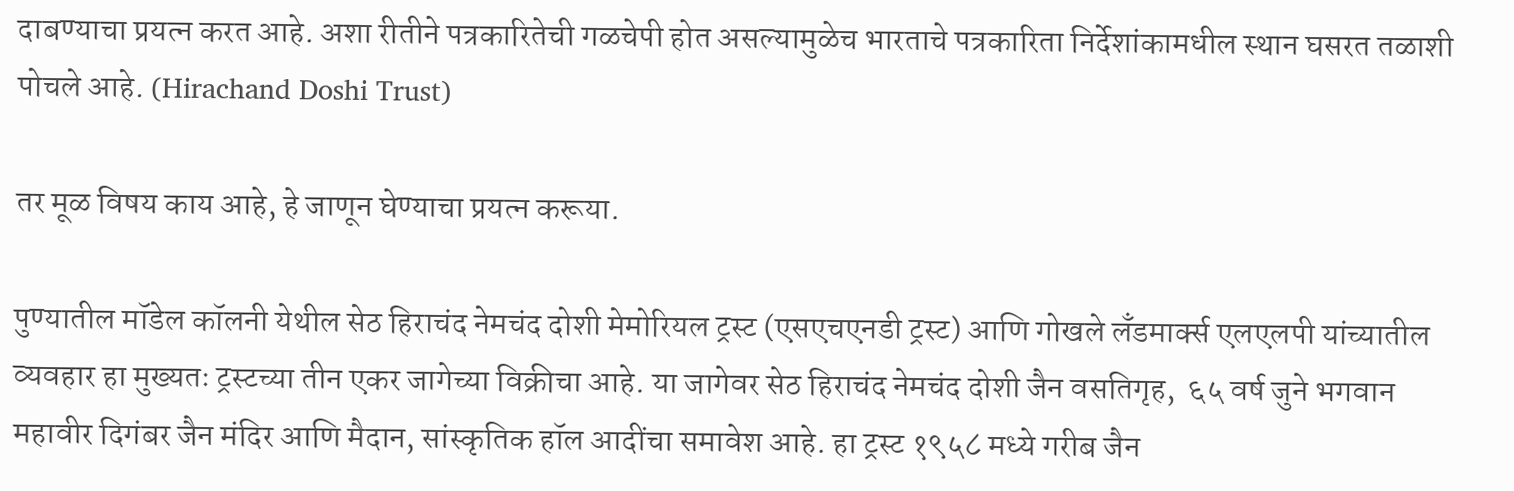दाबण्याचा प्रयत्न करत आहे. अशा रीतीने पत्रकारितेची गळचेपी होत असल्यामुळेच भारताचे पत्रकारिता निर्देशांकामधील स्थान घसरत तळाशी पोचले आहे. (Hirachand Doshi Trust)

तर मूळ विषय काय आहे, हे जाणून घेण्याचा प्रयत्न करूया.

पुण्यातील मॉडेल कॉलनी येथील सेठ हिराचंद नेमचंद दोशी मेमोरियल ट्रस्ट (एसएचएनडी ट्रस्ट) आणि गोखले लँडमार्क्स एलएलपी यांच्यातील व्यवहार हा मुख्यतः ट्रस्टच्या तीन एकर जागेच्या विक्रीचा आहे. या जागेवर सेठ हिराचंद नेमचंद दोशी जैन वसतिगृह,  ६५ वर्ष जुने भगवान महावीर दिगंबर जैन मंदिर आणि मैदान, सांस्कृतिक हॉल आदींचा समावेश आहे. हा ट्रस्ट १९५८ मध्ये गरीब जैन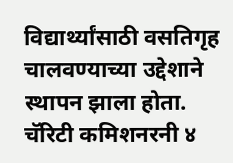विद्यार्थ्यांसाठी वसतिगृह चालवण्याच्या उद्देशाने स्थापन झाला होता. चॅरिटी कमिशनरनी ४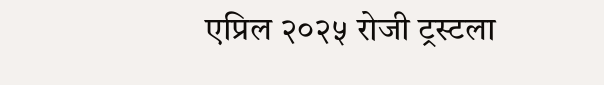एप्रिल २०२५ रोजी ट्रस्टला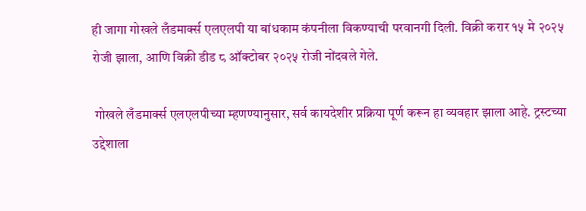ही जागा गोखले लँडमार्क्स एलएलपी या बांधकाम कंपनीला विकण्याची परवानगी दिली. विक्री करार १५ मे २०२५ रोजी झाला, आणि विक्री डीड ८ ऑक्टोबर २०२५ रोजी नोंदवले गेले.

 गोखले लँडमार्क्स एलएलपीच्या म्हणण्यानुसार, सर्व कायदेशीर प्रक्रिया पूर्ण करून हा व्यवहार झाला आहे. ट्रस्टच्या उद्देशाला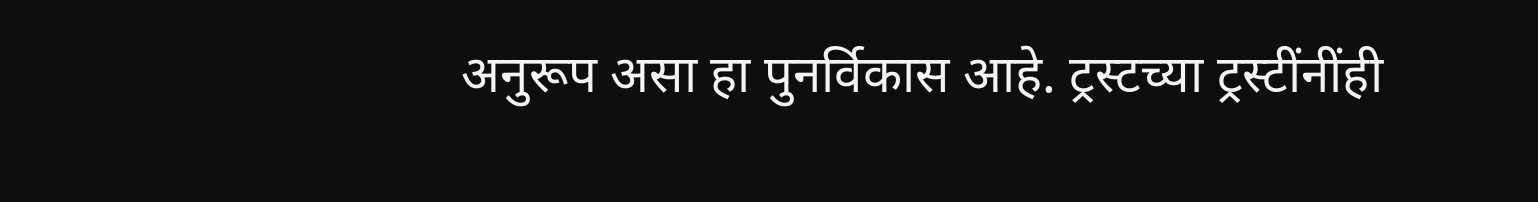अनुरूप असा हा पुनर्विकास आहे. ट्रस्टच्या ट्रस्टींनींही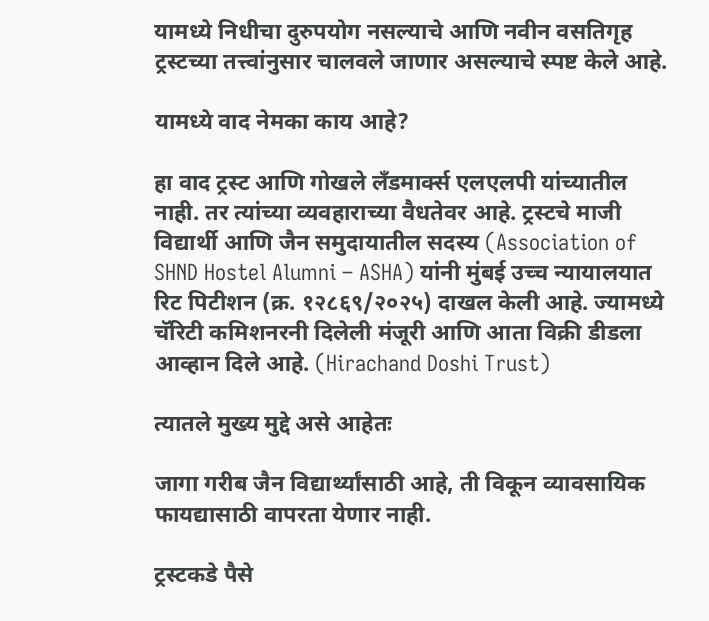यामध्ये निधीचा दुरुपयोग नसल्याचे आणि नवीन वसतिगृह ट्रस्टच्या तत्त्वांनुसार चालवले जाणार असल्याचे स्पष्ट केले आहे.

यामध्ये वाद नेमका काय आहे?

हा वाद ट्रस्ट आणि गोखले लँडमार्क्स एलएलपी यांच्यातील नाही. तर त्यांच्या व्यवहाराच्या वैधतेवर आहे. ट्रस्टचे माजी विद्यार्थी आणि जैन समुदायातील सदस्य (Association of SHND Hostel Alumni – ASHA) यांनी मुंबई उच्च न्यायालयात रिट पिटीशन (क्र. १२८६९/२०२५) दाखल केली आहे. ज्यामध्ये चॅरिटी कमिशनरनी दिलेली मंजूरी आणि आता विक्री डीडला आव्हान दिले आहे. (Hirachand Doshi Trust)

त्यातले मुख्य मुद्दे असे आहेतः

जागा गरीब जैन विद्यार्थ्यांसाठी आहे, ती विकून व्यावसायिक फायद्यासाठी वापरता येणार नाही.

ट्रस्टकडे पैसे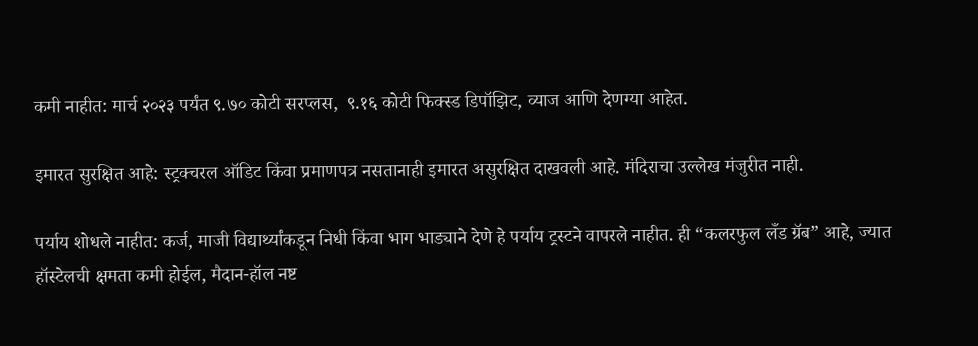कमी नाहीत: मार्च २०२३ पर्यंत ९.७० कोटी सरप्लस,  ९.१६ कोटी फिक्स्ड डिपॉझिट, व्याज आणि देणग्या आहेत.

इमारत सुरक्षित आहे: स्ट्रक्चरल ऑडिट किंवा प्रमाणपत्र नसतानाही इमारत असुरक्षित दाखवली आहे. मंदिराचा उल्लेख मंजुरीत नाही.

पर्याय शोधले नाहीत: कर्ज, माजी विद्यार्थ्यांकडून निधी किंवा भाग भाड्याने देणे हे पर्याय ट्रस्टने वापरले नाहीत. ही “कलरफुल लँड ग्रॅब” आहे, ज्यात हॉस्टेलची क्षमता कमी होईल, मैदान-हॉल नष्ट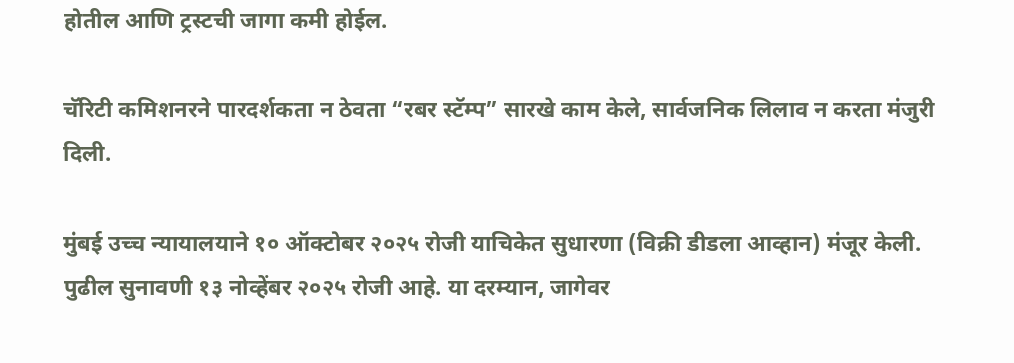होतील आणि ट्रस्टची जागा कमी होईल.

चॅरिटी कमिशनरने पारदर्शकता न ठेवता “रबर स्टॅम्प” सारखे काम केले, सार्वजनिक लिलाव न करता मंजुरी दिली.

मुंबई उच्च न्यायालयाने १० ऑक्टोबर २०२५ रोजी याचिकेत सुधारणा (विक्री डीडला आव्हान) मंजूर केली. पुढील सुनावणी १३ नोव्हेंबर २०२५ रोजी आहे. या दरम्यान, जागेवर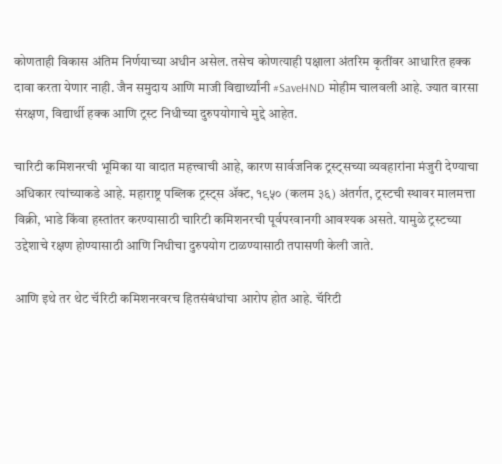कोणताही विकास अंतिम निर्णयाच्या अधीन असेल. तसेच कोणत्याही पक्षाला अंतरिम कृतींवर आधारित हक्क दावा करता येणार नाही. जैन समुदाय आणि माजी विद्यार्थ्यांनी #SaveHND मोहीम चालवली आहे. ज्यात वारसा संरक्षण, विद्यार्थी हक्क आणि ट्रस्ट निधीच्या दुरुपयोगाचे मुद्दे आहेत.

चारिटी कमिशनरची भूमिका या वादात महत्त्वाची आहे, कारण सार्वजनिक ट्रस्ट्सच्या व्यवहारांना मंजुरी देण्याचा अधिकार त्यांच्याकडे आहे. महाराष्ट्र पब्लिक ट्रस्ट्स ॲक्ट, १९५० (कलम ३६) अंतर्गत, ट्रस्टची स्थावर मालमत्ता विक्री, भाडे किंवा हस्तांतर करण्यासाठी चारिटी कमिशनरची पूर्वपरवानगी आवश्यक असते. यामुळे ट्रस्टच्या उद्देशाचे रक्षण होण्यासाठी आणि निधीचा दुरुपयोग टाळण्यासाठी तपासणी केली जाते.

आणि इथे तर थेट चॅरिटी कमिशनरवरच हितसंबंधांचा आरोप होत आहे. चॅरिटी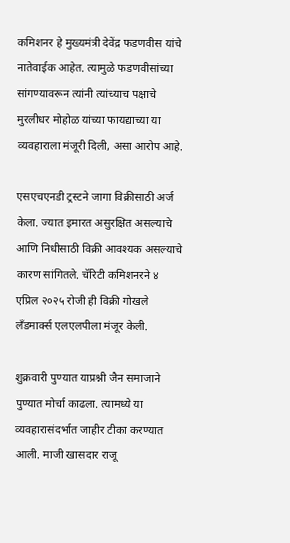कमिशनर हे मुख्यमंत्री देवेंद्र फडणवीस यांचे नातेवाईक आहेत. त्यामुळे फडणवीसांच्या सांगण्यावरून त्यांनी त्यांच्याच पक्षाचे मुरलीधर मोहोळ यांच्या फायद्याच्या या व्यवहाराला मंजूरी दिली, असा आरोप आहे.

एसएचएनडी ट्रस्टने जागा विक्रीसाठी अर्ज केला. ज्यात इमारत असुरक्षित असल्याचे आणि निधीसाठी विक्री आवश्यक असल्याचे कारण सांगितले. चॅरिटी कमिशनरने ४ एप्रिल २०२५ रोजी ही विक्री गोखले लँडमार्क्स एलएलपीला मंजूर केली.

शुक्रवारी पुण्यात याप्रश्नी जैन समाजाने पुण्यात मोर्चा काढला. त्यामध्ये या व्यवहारासंदर्भात जाहीर टीका करण्यात आली. माजी खासदार राजू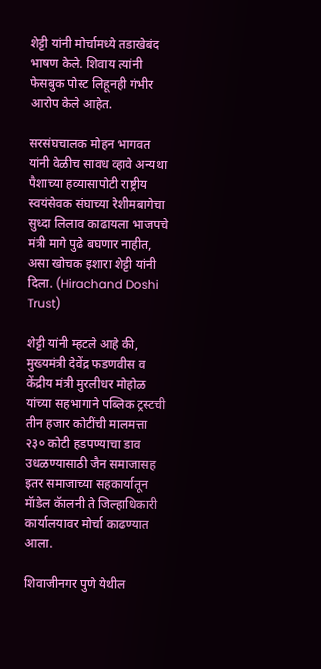शेट्टी यांनी मोर्चामध्ये तडाखेबंद भाषण केले. शिवाय त्यांनी फेसबुक पोस्ट लिहूनही गंभीर आरोप केले आहेत.

सरसंघचालक मोहन भागवत यांनी वेळीच सावध व्हावे अन्यथा पैशाच्या हव्यासापोटी राष्ट्रीय स्वयंसेवक संघाच्या रेशीमबागेचा सुध्दा लिलाव काढायला भाजपचे मंत्री मागे पुढे बघणार नाहीत, असा खोचक इशारा शेट्टी यांनी दिला. (Hirachand Doshi Trust)

शेट्टी यांनी म्हटले आहे की, मुख्यमंत्री देवेंद्र फडणवीस व केंद्रीय मंत्री मुरलीधर मोहोळ यांच्या सहभागाने पब्लिक ट्रस्टची तीन हजार कोटींची मालमत्ता २३० कोटी हडपण्याचा डाव उधळण्यासाठी जैन समाजासह इतर समाजाच्या सहकार्यातून मॅाडेल कॅालनी ते जिल्हाधिकारी कार्यालयावर मोर्चा काढण्यात आला.

शिवाजीनगर पुणे येथील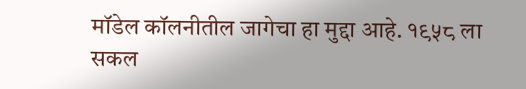मॉडेल कॉलनीतील जागेचा हा मुद्दा आहे. १९५८ ला सकल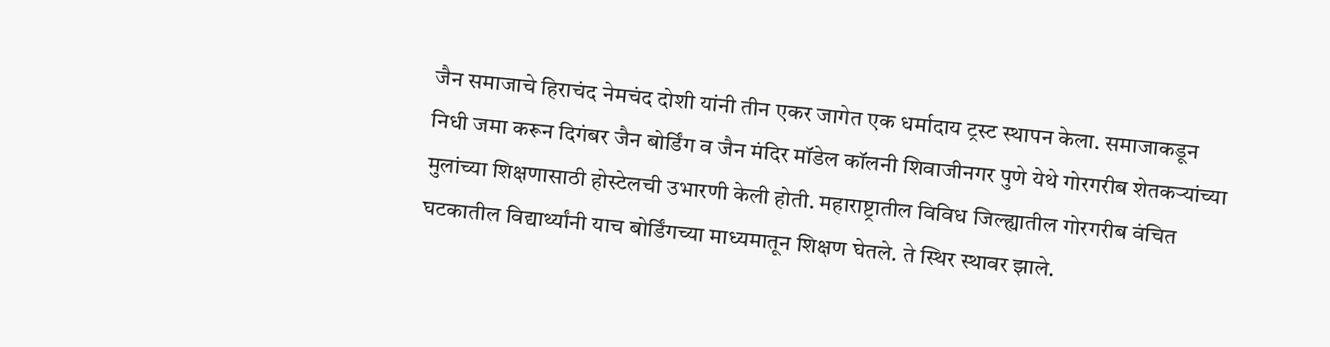जैन समाजाचे हिराचंद नेमचंद दोशी यांनी तीन एकर जागेत एक धर्मादाय ट्रस्ट स्थापन केला. समाजाकडून निधी जमा करून दिगंबर जैन बोर्डिंग व जैन मंदिर मॉडेल कॉलनी शिवाजीनगर पुणे येथे गोरगरीब शेतकऱ्यांच्या मुलांच्या शिक्षणासाठी होस्टेलची उभारणी केली होती. महाराष्ट्रातील विविध जिल्ह्यातील गोरगरीब वंचित घटकातील विद्यार्थ्यांनी याच बोर्डिंगच्या माध्यमातून शिक्षण घेतले. ते स्थिर स्थावर झाले.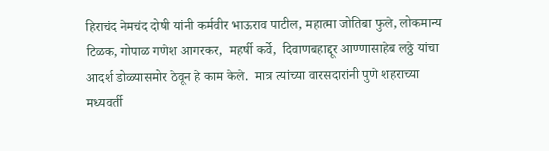हिराचंद नेमचंद दोषी यांनी कर्मवीर भाऊराव पाटील, महात्मा जोतिबा फुले, लोकमान्य टिळक, गोपाळ गणेश आगरकर,  महर्षी कर्वे,  दिवाणबहाद्दूर आण्णासाहेब लठ्ठे यांचा आदर्श डोळ्यासमोर ठेवून हे काम केले.  मात्र त्यांच्या वारसदारांनी पुणे शहराच्या मध्यवर्ती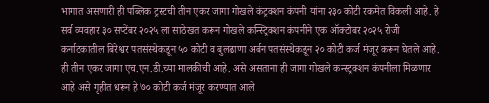भागात असणारी ही पब्लिक ट्रस्टची तीन एकर जागा गोखले कंट्रक्शन कंपनी यांना २३० कोटी रकमेत विकली आहे. हे सर्व व्यवहार ३० सप्टेंबर २०२५ ला साठेखत करून गोखले कन्स्ट्रिक्शन कंपनीने एक ऑक्टोबर २०२५ रोजी कर्नाटकातील बिरेश्वर पतसंस्थेकडून ५० कोटी व बुलढाणा अर्बन पतसंस्थेकडून २० कोटी कर्ज मंजूर करून घेतले आहे.  ही तीन एकर जागा एच.एन.डी.च्या मालकीची आहे. असे असताना ही जागा गोखले कन्स्ट्रक्शन कंपनीला मिळणार आहे असे गृहीत धरून हे ७० कोटी कर्ज मंजूर करण्यात आले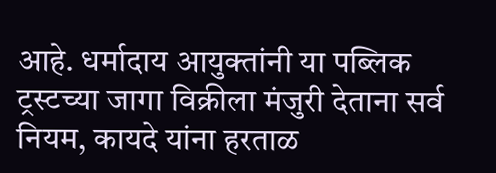आहे. धर्मादाय आयुक्तांनी या पब्लिक ट्रस्टच्या जागा विक्रीला मंजुरी देताना सर्व नियम, कायदे यांना हरताळ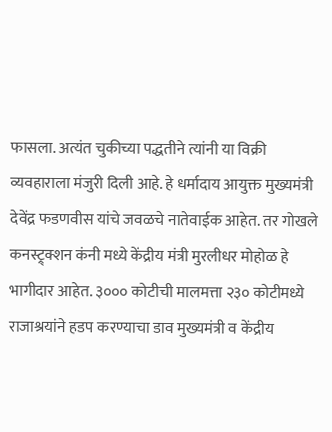फासला. अत्यंत चुकीच्या पद्धतीने त्यांनी या विक्री व्यवहाराला मंजुरी दिली आहे. हे धर्मादाय आयुक्त मुख्यमंत्री देवेंद्र फडणवीस यांचे जवळचे नातेवाईक आहेत. तर गोखले कनस्ट्र्क्शन कंनी मध्ये केंद्रीय मंत्री मुरलीधर मोहोळ हे भागीदार आहेत. ३००० कोटीची मालमत्ता २३० कोटीमध्ये राजाश्रयांने हडप करण्याचा डाव मुख्यमंत्री व केंद्रीय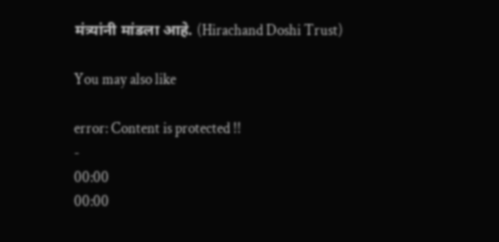मंत्र्यांनी मांडला आहे. (Hirachand Doshi Trust)

You may also like

error: Content is protected !!
-
00:00
00:00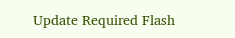Update Required Flash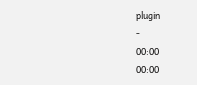plugin
-
00:00
00:00